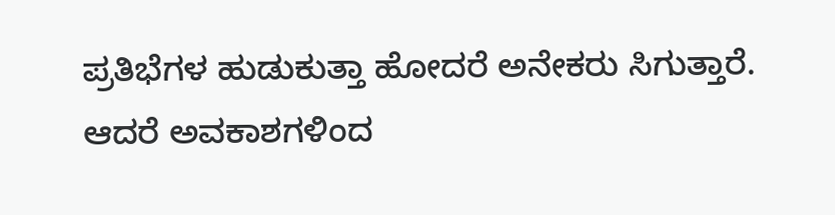ಪ್ರತಿಭೆಗಳ ಹುಡುಕುತ್ತಾ ಹೋದರೆ ಅನೇಕರು ಸಿಗುತ್ತಾರೆ. ಆದರೆ ಅವಕಾಶಗಳಿಂದ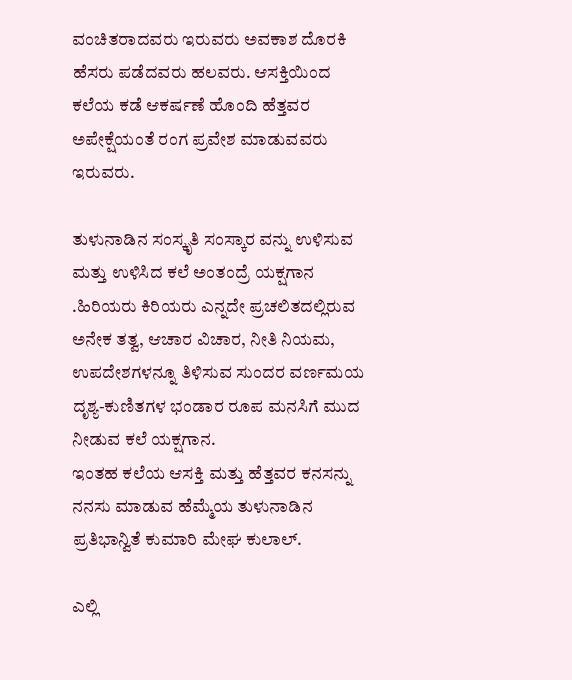ವಂಚಿತರಾದವರು ಇರುವರು ಅವಕಾಶ ದೊರಕಿ ಹೆಸರು ಪಡೆದವರು ಹಲವರು. ಆಸಕ್ತಿಯಿಂದ ಕಲೆಯ ಕಡೆ ಆಕರ್ಷಣೆ ಹೊಂದಿ ಹೆತ್ತವರ ಅಪೇಕ್ಷೆಯಂತೆ ರಂಗ ಪ್ರವೇಶ ಮಾಡುವವರು ಇರುವರು.

ತುಳುನಾಡಿನ ಸಂಸ್ಕೃತಿ ಸಂಸ್ಕಾರ ವನ್ನು ಉಳಿಸುವ ಮತ್ತು ಉಳಿಸಿದ ಕಲೆ ಅಂತಂದ್ರೆ ಯಕ್ಷಗಾನ .ಹಿರಿಯರು ಕಿರಿಯರು ಎನ್ನದೇ ಪ್ರಚಲಿತದಲ್ಲಿರುವ ಅನೇಕ ತತ್ವ, ಆಚಾರ ವಿಚಾರ, ನೀತಿ ನಿಯಮ, ಉಪದೇಶಗಳನ್ನೂ ತಿಳಿಸುವ ಸುಂದರ ವರ್ಣಮಯ ದೃಶ್ಯ-ಕುಣಿತಗಳ ಭಂಡಾರ ರೂಪ ಮನಸಿಗೆ ಮುದ ನೀಡುವ ಕಲೆ ಯಕ್ಷಗಾನ.
ಇಂತಹ ಕಲೆಯ ಆಸಕ್ತಿ ಮತ್ತು ಹೆತ್ತವರ ಕನಸನ್ನು ನನಸು ಮಾಡುವ ಹೆಮ್ಮೆಯ ತುಳುನಾಡಿನ ಪ್ರತಿಭಾನ್ವಿತೆ ಕುಮಾರಿ ಮೇಘ ಕುಲಾಲ್.

ಎಲ್ಲಿ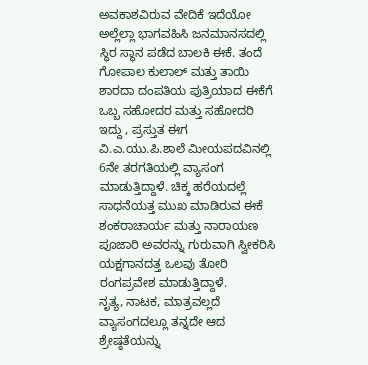ಅವಕಾಶವಿರುವ ವೇದಿಕೆ ಇದೆಯೋ ಅಲ್ಲೆಲ್ಲಾ ಭಾಗವಹಿಸಿ ಜನಮಾನಸದಲ್ಲಿ ಸ್ಥಿರ ಸ್ಥಾನ ಪಡೆದ ಬಾಲಕಿ ಈಕೆ. ತಂದೆ ಗೋಪಾಲ ಕುಲಾಲ್ ಮತ್ತು ತಾಯಿ ಶಾರದಾ ದಂಪತಿಯ ಪುತ್ರಿಯಾದ ಈಕೆಗೆ ಒಬ್ಬ ಸಹೋದರ ಮತ್ತು ಸಹೋದರಿ ಇದ್ದು , ಪ್ರಸ್ತುತ ಈಗ ವಿ.ಎ.ಯು.ಪಿ.ಶಾಲೆ ಮೀಯಪದವಿನಲ್ಲಿ 6ನೇ ತರಗತಿಯಲ್ಲಿ ವ್ಯಾಸಂಗ ಮಾಡುತ್ತಿದ್ದಾಳೆ. ಚಿಕ್ಕ ಹರೆಯದಲ್ಲೆ ಸಾಧನೆಯತ್ತ ಮುಖ ಮಾಡಿರುವ ಈಕೆ ಶಂಕರಾಚಾರ್ಯ ಮತ್ತು ನಾರಾಯಣ ಪೂಜಾರಿ ಅವರನ್ನು ಗುರುವಾಗಿ ಸ್ವೀಕರಿಸಿ ಯಕ್ಷಗಾನದತ್ತ ಒಲವು ತೋರಿ ರಂಗಪ್ರವೇಶ ಮಾಡುತ್ತಿದ್ದಾಳೆ.
ನೃತ್ಯ, ನಾಟಕ, ಮಾತ್ರವಲ್ಲದೆ ವ್ಯಾಸಂಗದಲ್ಲೂ ತನ್ನದೇ ಆದ ಶ್ರೇಷ್ಠತೆಯನ್ನು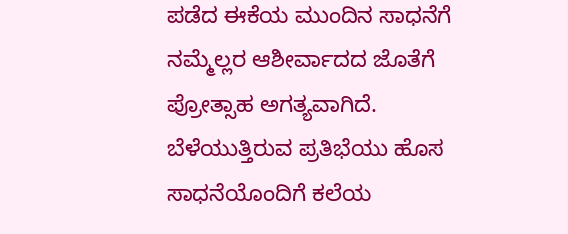ಪಡೆದ ಈಕೆಯ ಮುಂದಿನ ಸಾಧನೆಗೆ ನಮ್ಮೆಲ್ಲರ ಆಶೀರ್ವಾದದ ಜೊತೆಗೆ ಪ್ರೋತ್ಸಾಹ ಅಗತ್ಯವಾಗಿದೆ. ಬೆಳೆಯುತ್ತಿರುವ ಪ್ರತಿಭೆಯು ಹೊಸ ಸಾಧನೆಯೊಂದಿಗೆ ಕಲೆಯ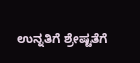ಉನ್ನತಿಗೆ ಶ್ರೇಷ್ಟತೆಗೆ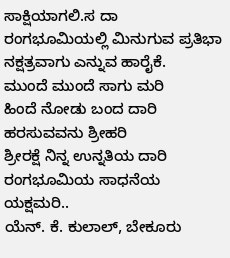ಸಾಕ್ಷಿಯಾಗಲಿ.ಸ ದಾ ರಂಗಭೂಮಿಯಲ್ಲಿ ಮಿನುಗುವ ಪ್ರತಿಭಾ ನಕ್ಷತ್ರವಾಗು ಎನ್ನುವ ಹಾರೈಕೆ.
ಮುಂದೆ ಮುಂದೆ ಸಾಗು ಮರಿ
ಹಿಂದೆ ನೋಡು ಬಂದ ದಾರಿ
ಹರಸುವವನು ಶ್ರೀಹರಿ
ಶ್ರೀರಕ್ಷೆ ನಿನ್ನ ಉನ್ನತಿಯ ದಾರಿ
ರಂಗಭೂಮಿಯ ಸಾಧನೆಯ ಯಕ್ಷಮರಿ..
ಯೆನ್. ಕೆ. ಕುಲಾಲ್, ಬೇಕೂರು